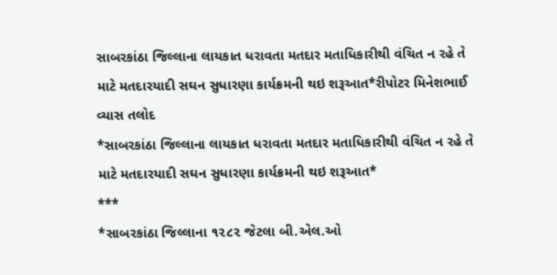સાબરકાંઠા જિલ્લાના લાયકાત ધરાવતા મતદાર મતાધિકારીથી વંચિત ન રહે તે માટે મતદારયાદી સઘન સુધારણા કાર્યક્રમની થઇ શરૂઆત*રીપોટર મિનેશભાઈ વ્યાસ તલોદ
*સાબરકાંઠા જિલ્લાના લાયકાત ધરાવતા મતદાર મતાધિકારીથી વંચિત ન રહે તે માટે મતદારયાદી સઘન સુધારણા કાર્યક્રમની થઇ શરૂઆત*
***
*સાબરકાંઠા જિલ્લાના ૧૨૮૨ જેટલા બી.એલ.ઓ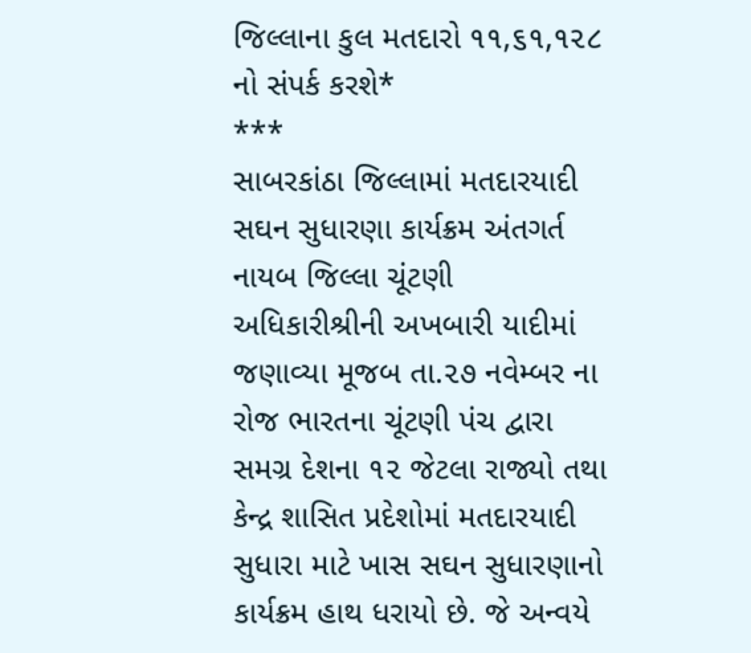જિલ્લાના કુલ મતદારો ૧૧,૬૧,૧૨૮ નો સંપર્ક કરશે*
***
સાબરકાંઠા જિલ્લામાં મતદારયાદી સઘન સુધારણા કાર્યક્રમ અંતગર્ત નાયબ જિલ્લા ચૂંટણી અધિકારીશ્રીની અખબારી યાદીમાં જણાવ્યા મૂજબ તા.૨૭ નવેમ્બર ના રોજ ભારતના ચૂંટણી પંચ દ્વારા સમગ્ર દેશના ૧૨ જેટલા રાજ્યો તથા કેન્દ્ર શાસિત પ્રદેશોમાં મતદારયાદી સુધારા માટે ખાસ સઘન સુધારણાનો કાર્યક્રમ હાથ ધરાયો છે. જે અન્વયે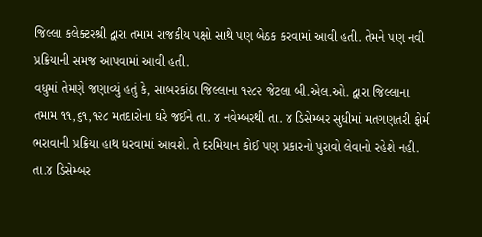જિલ્લા કલેક્ટરશ્રી દ્વારા તમામ રાજકીય પક્ષો સાથે પણ બેઠક કરવામાં આવી હતી. તેમને પણ નવી પ્રક્રિયાની સમજ આપવામાં આવી હતી.
વધુમાં તેમણે જણાવ્યું હતું કે, સાબરકાંઠા જિલ્લાના ૧૨૮૨ જેટલા બી.એલ.ઓ. દ્વારા જિલ્લાના તમામ ૧૧,૬૧,૧૨૮ મતદારોના ઘરે જઈને તા. ૪ નવેમ્બરથી તા. ૪ ડિસેમ્બર સુધીમાં મતગણતરી ફોર્મ ભરાવાની પ્રક્રિયા હાથ ધરવામાં આવશે. તે દરમિયાન કોઈ પણ પ્રકારનો પુરાવો લેવાનો રહેશે નહી. તા.૪ ડિસેમ્બર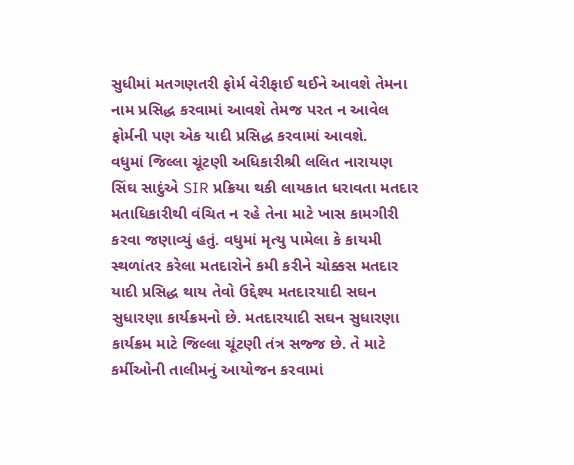સુધીમાં મતગણતરી ફોર્મ વેરીફાઈ થઈને આવશે તેમના નામ પ્રસિદ્ધ કરવામાં આવશે તેમજ પરત ન આવેલ ફોર્મની પણ એક યાદી પ્રસિદ્ધ કરવામાં આવશે.
વધુમાં જિલ્લા ચૂંટણી અધિકારીશ્રી લલિત નારાયણ સિંઘ સાદુંએ SIR પ્રક્રિયા થકી લાયકાત ધરાવતા મતદાર મતાધિકારીથી વંચિત ન રહે તેના માટે ખાસ કામગીરી કરવા જણાવ્યું હતું. વધુમાં મૃત્યુ પામેલા કે કાયમી સ્થળાંતર કરેલા મતદારોને કમી કરીને ચોક્કસ મતદાર યાદી પ્રસિદ્ધ થાય તેવો ઉદ્દેશ્ય મતદારયાદી સઘન સુધારણા કાર્યક્રમનો છે. મતદારયાદી સઘન સુધારણા કાર્યક્રમ માટે જિલ્લા ચૂંટણી તંત્ર સજ્જ છે. તે માટે કર્મીઓની તાલીમનું આયોજન કરવામાં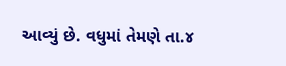આવ્યું છે. વધુમાં તેમણે તા.૪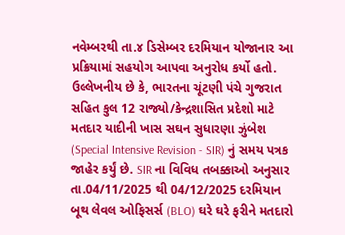નવેમ્બરથી તા.૪ ડિસેમ્બર દરમિયાન યોજાનાર આ પ્રક્રિયામાં સહયોગ આપવા અનુરોધ કર્યો હતો.
ઉલ્લેખનીય છે કે, ભારતના ચૂંટણી પંચે ગુજરાત સહિત કુલ 12 રાજ્યો/કેન્દ્રશાસિત પ્રદેશો માટે મતદાર યાદીની ખાસ સઘન સુધારણા ઝુંબેશ (Special Intensive Revision - SIR) નું સમય પત્રક જાહેર કર્યું છે. SIR ના વિવિધ તબક્કાઓ અનુસાર તા.04/11/2025 થી 04/12/2025 દરમિયાન બૂથ લેવલ ઓફિસર્સ (BLO) ઘરે ઘરે ફરીને મતદારો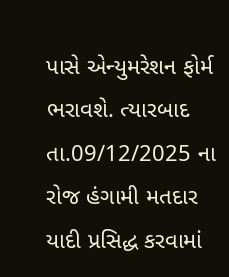પાસે એન્યુમરેશન ફોર્મ ભરાવશે. ત્યારબાદ તા.09/12/2025 ના રોજ હંગામી મતદાર યાદી પ્રસિદ્ધ કરવામાં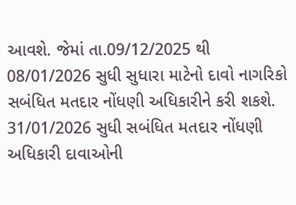આવશે. જેમાં તા.09/12/2025 થી 08/01/2026 સુધી સુધારા માટેનો દાવો નાગરિકો સબંધિત મતદાર નોંધણી અધિકારીને કરી શકશે. 31/01/2026 સુધી સબંધિત મતદાર નોંધણી અધિકારી દાવાઓની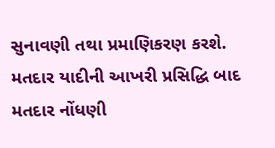સુનાવણી તથા પ્રમાણિકરણ કરશે. મતદાર યાદીની આખરી પ્રસિદ્ધિ બાદ મતદાર નોંધણી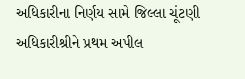અધિકારીના નિર્ણય સામે જિલ્લા ચૂંટણી અધિકારીશ્રીને પ્રથમ અપીલ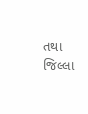તથા જિલ્લા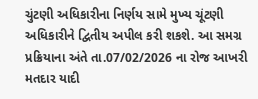ચુંટણી અધિકારીના નિર્ણય સામે મુખ્ય ચૂંટણી અધિકારીને દ્વિતીય અપીલ કરી શકશે. આ સમગ્ર પ્રક્રિયાના અંતે તા.07/02/2026 ના રોજ આખરી મતદાર યાદી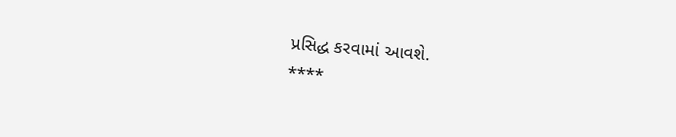પ્રસિદ્ધ કરવામાં આવશે.
****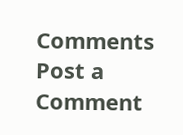Comments
Post a Comment